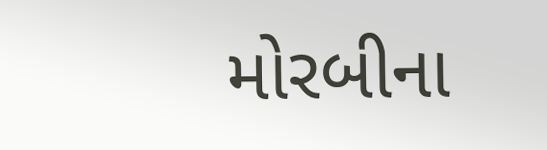મોરબીના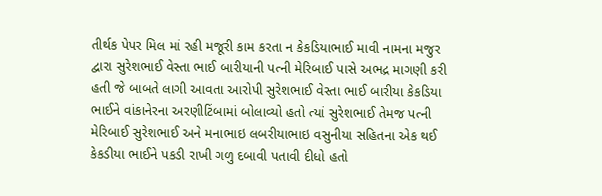તીર્થક પેપર મિલ માં રહી મજૂરી કામ કરતા ન કેકડિયાભાઈ માવી નામના મજુર દ્વારા સુરેશભાઈ વેસ્તા ભાઈ બારીયાની પત્ની મેરિબાઈ પાસે અભદ્ર માગણી કરી હતી જે બાબતે લાગી આવતા આરોપી સુરેશભાઈ વેસ્તા ભાઈ બારીયા કેકડિયા ભાઈને વાંકાનેરના અરણીટિંબામાં બોલાવ્યો હતો ત્યાં સુરેશભાઈ તેમજ પત્ની મેરિબાઈ સુરેશભાઈ અને મનાભાઇ લબરીયાભાઇ વસુનીયા સહિતના એક થઈ કેકડીયા ભાઈને પકડી રાખી ગળુ દબાવી પતાવી દીધો હતો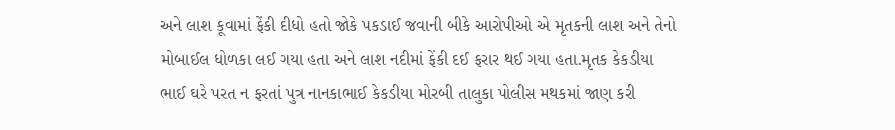અને લાશ કૂવામાં ફેંકી દીધો હતો જોકે પકડાઈ જવાની બીકે આરોપીઓ એ મૃતકની લાશ અને તેનો મોબાઈલ ધોળકા લઈ ગયા હતા અને લાશ નદીમાં ફેંકી દઈ ફરાર થઈ ગયા હતા.મૃતક કેકડીયા ભાઈ ઘરે પરત ન ફરતાં પુત્ર નાનકાભાઈ કેકડીયા મોરબી તાલુકા પોલીસ મથકમાં જાણ કરી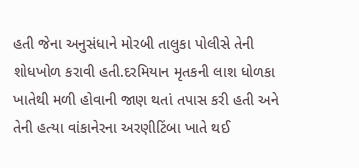હતી જેના અનુસંધાને મોરબી તાલુકા પોલીસે તેની શોધખોળ કરાવી હતી.દરમિયાન મૃતકની લાશ ધોળકા ખાતેથી મળી હોવાની જાણ થતાં તપાસ કરી હતી અને તેની હત્યા વાંકાનેરના અરણીટિંબા ખાતે થઈ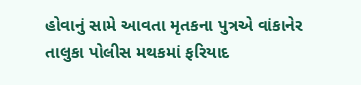હોવાનું સામે આવતા મૃતકના પુત્રએ વાંકાનેર તાલુકા પોલીસ મથકમાં ફરિયાદ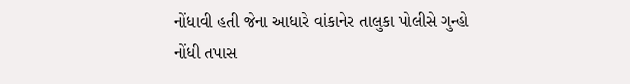નોંધાવી હતી જેના આધારે વાંકાનેર તાલુકા પોલીસે ગુન્હો નોંધી તપાસ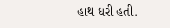હાથ ધરી હતી.